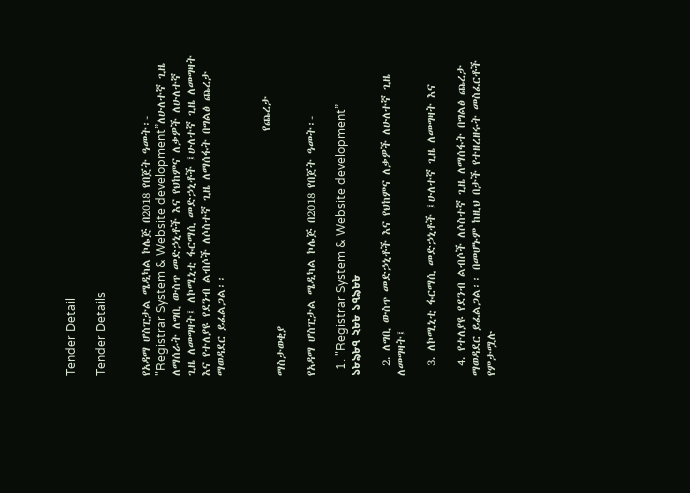Tender Detail

Tender Details


የአዳማ ሆስፒታል ሜዲካል ኮሌጅ በ2018 የበጀት ዓመት፡- "Registrar System & Website development”ለሁለተኛ ጊዜ ለማሰራት ለግቢ ውስጥ መድኃኒቶች እና የህከምና ለቃዎች ለሁለተኛ ጊዜ ለመግዛት፤ ለኮሚኒቲ ፋርማሲ መድኃኒቶች ፤ሁለተኛ ጊዜ ለመግዛት እና የተለያዩ የደንብ ልብሶች ለሶስተኛ ጊዜ ለማሰፋት በግልፅ ጨረታ ማወዳደር ይፈልጋል፡፡


                                                 የጨረታ ማስታወቂያ

የአዳማ ሆስፒታል ሜዲካል ኮሌጅ በ2018 የበጀት ዓመት፡-

  1. "Registrar System & Website development” ১৮৯৮৭ ২৮৮ ১৭৯৮৮

  2. ለግቢ ውስጥ መድኃኒቶች እና የህከምና ለቃዎች ለሁለተኛ ጊዜ ለመግዛት፤

  3. ለኮሚኒቲ ፋርማሲ መድኃኒቶች ፤ሁለተኛ ጊዜ ለመግዛት እና

  4. የተለያዩ የደንብ ልብሶች ለሶስተኛ ጊዜ ለማሰፋት በግልፅ ጨረታ ማወዳደር ይፈልጋል፡፡ በመሆኑም ከዚህ በታች የተዘረዘሩት መስፈርቶች የምታሟሉ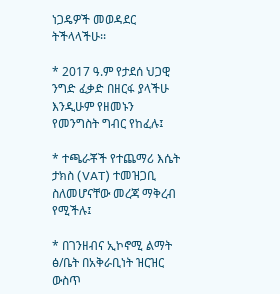ነጋዴዎች መወዳደር ትችላላችሁ፡፡

* 2017 ዓ.ም የታደሰ ህጋዊ ንግድ ፈቃድ በዘርፋ ያላችሁ እንዲሁም የዘመኑን የመንግስት ግብር የከፈሉ፤

* ተጫራቾች የተጨማሪ እሴት ታክስ (VAT) ተመዝጋቢ ስለመሆናቸው መረጃ ማቅረብ የሚችሉ፤

* በገንዘብና ኢኮኖሚ ልማት ፅ/ቤት በአቅራቢነት ዝርዝር ውስጥ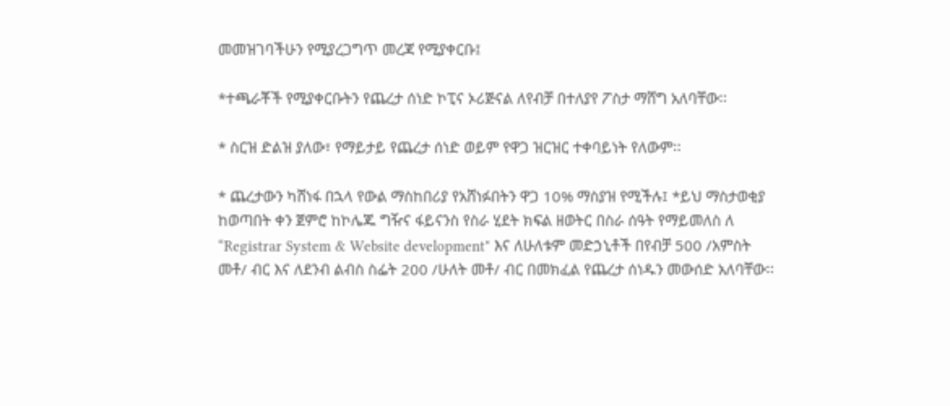መመዝገባችሁን የሚያረጋግጥ መረጃ የሚያቀርቡ፤

*ተጫራቾች የሚያቀርቡትን የጨረታ ሰነድ ኮፒና ኦሪጅናል ለየብቻ በተለያየ ፖስታ ማሸግ አለባቸው፡፡

* ስርዝ ድልዝ ያለው፣ የማይታይ የጨረታ ሰነድ ወይም የዋጋ ዝርዝር ተቀባይነት የለውም፡፡

* ጨረታውን ካሸነፋ በኋላ የውል ማስከበሪያ የአሸነፉበትን ዋጋ 10% ማስያዝ የሚችሉ፤ *ይህ ማስታወቂያ ከወጣበት ቀን ጀምሮ ከኮሌጁ ግዥና ፋይናንስ የስራ ሂደት ክፍል ዘወትር በስራ ሰዓት የማይመለስ ለ “Registrar System & Website development" እና ለሁለቱም መድኃኒቶች በየብቻ 500 /አምስት መቶ/ ብር እና ለደንብ ልብስ ስፌት 200 /ሁለት መቶ/ ብር በመክፈል የጨረታ ሰነዱን መውሰድ አለባቸው፡፡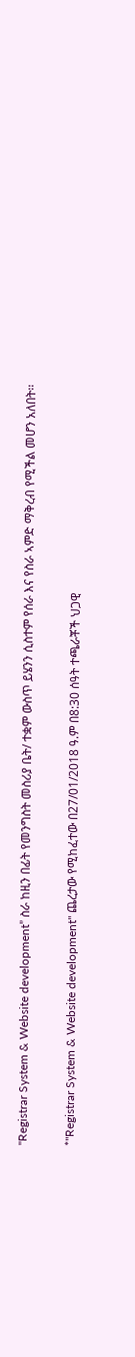"Registrar System & Website development” ስራ ከዚን በፊት የመንግስት መስሪያ ቤት/ ተቋም ውስጥ ይሄንን ሲስተም የሰራ እና የስራ ኣምድ ማቅረብ የሚችል መሆን አለበት፡፡

*"Registrar System & Website development" ጨረታው የሚከፈተው በ27/01/2018 ዓ.ም በ8:30 ሰዓት ተጫራቾች ህጋዊ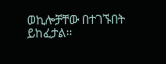ወኪሎቻቸው በተገኙበት ይከፈታል፡፡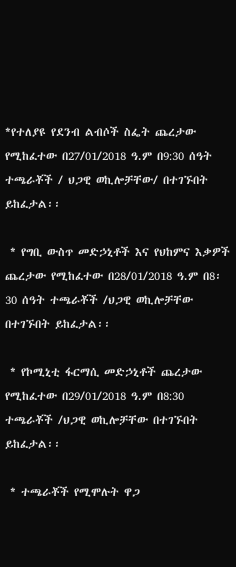*የተለያዩ የደንብ ልብሶች ስፌት ጨረታው የሚከፈተው በ27/01/2018 ዓ.ም በ9:30 ሰዓት ተጫራቾች / ህጋዊ ወኪሎቻቸው/ በተገኙበት ይከፈታል፡፡

 * የግቢ ውስጥ መድኃኒቶች እና የህከምና እቃዎች ጨረታው የሚከፈተው በ28/01/2018 ዓ.ም በ8፡30 ሰዓት ተጫራቾች /ህጋዊ ወኪሎቻቸው በተገኙበት ይከፈታል፡፡

 * የኮሚኒቲ ፋርማሲ መድኃኒቶች ጨረታው የሚከፈተው በ29/01/2018 ዓ.ም በ8:30 ተጫራቾች /ህጋዊ ወኪሎቻቸው በተገኙበት ይከፈታል፡፡

 * ተጫራቾች የሚሞሉት ዋጋ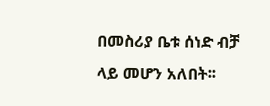በመስሪያ ቤቱ ሰነድ ብቻ ላይ መሆን አለበት፡፡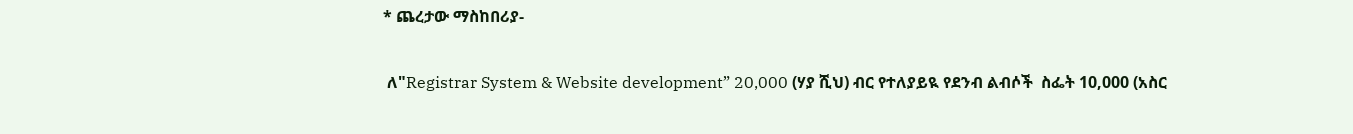* ጨረታው ማስከበሪያ-

 ለ"Registrar System & Website development” 20,000 (ሃያ ሺህ) ብር የተለያይዪ የደንብ ልብሶች  ስፌት 10,000 (አስር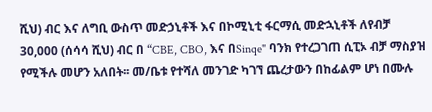ሺህ) ብር እና ለግቢ ውስጥ መድኃኒቶች እና በኮሚኒቲ ፋርማሲ መድኋኒቶች ለየብቻ 30,000 (ሰሳሳ ሺህ) ብር በ “CBE, CBO, እና በSinqe" ባንክ የተረጋገጠ ሲፒኦ ብቻ ማስያዝ የሚችሉ መሆን አለበት፡፡ መ/ቤቱ የተሻለ መንገድ ካገኘ ጨረታውን በከፊልም ሆነ በሙሉ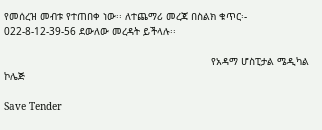የመሰረዝ መብቱ የተጠበቀ ነው፡፡ ለተጨማሪ መረጃ በስልክ ቁጥር፡- 022-8-12-39-56 ደውለው መረዳት ይችላሉ፡፡

                                                                     የአዳማ ሆስፒታል ሜዲካል ኮሌጅ

Save Tender